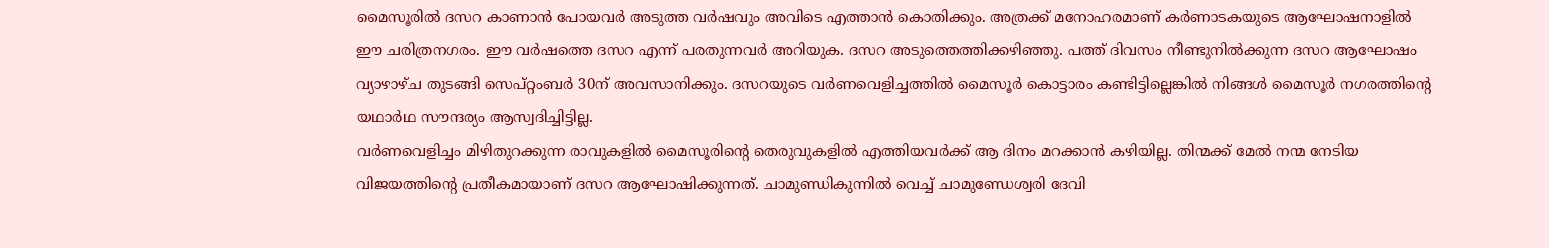മൈസൂരിൽ ദസറ കാണാൻ പോയവർ അടുത്ത വർഷവും അവിടെ എത്താൻ കൊതിക്കും. അത്രക്ക് മനോഹരമാണ് കർണാടകയുടെ ആഘോഷനാളിൽ ഈ ചരിത്രനഗരം. ഈ വർഷത്തെ ദസറ എന്ന് പരതുന്നവർ അറിയുക. ദസറ അടുത്തെത്തിക്കഴിഞ്ഞു. പത്ത് ദിവസം നീണ്ടുനിൽക്കുന്ന ദസറ ആഘോഷം വ്യാഴാഴ്ച തുടങ്ങി സെപ്റ്റംബർ 30ന് അവസാനിക്കും. ദസറയുടെ വർണവെളിച്ചത്തിൽ മൈസൂർ കൊട്ടാരം കണ്ടിട്ടില്ലെങ്കിൽ നിങ്ങൾ മൈസൂർ നഗരത്തിന്റെ യഥാർഥ സൗന്ദര്യം ആസ്വദിച്ചിട്ടില്ല.
വർണവെളിച്ചം മിഴിതുറക്കുന്ന രാവുകളിൽ മൈസൂരിന്റെ തെരുവുകളിൽ എത്തിയവർക്ക് ആ ദിനം മറക്കാൻ കഴിയില്ല. തിന്മക്ക് മേൽ നന്മ നേടിയ വിജയത്തിന്റെ പ്രതീകമായാണ് ദസറ ആഘോഷിക്കുന്നത്. ചാമുണ്ഡികുന്നിൽ വെച്ച് ചാമുണ്ഡേശ്വരി ദേവി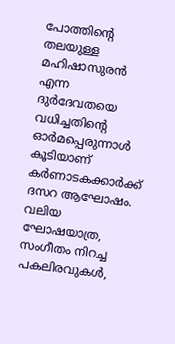പോത്തിന്റെ തലയുള്ള മഹിഷാസുരൻ എന്ന ദുർദേവതയെ വധിച്ചതിന്റെ ഓർമപ്പെരുന്നാൾ കൂടിയാണ് കർണാടകക്കാർക്ക് ദസറ ആഘോഷം. വലിയ ഘോഷയാത്ര, സംഗീതം നിറച്ച പകലിരവുകൾ,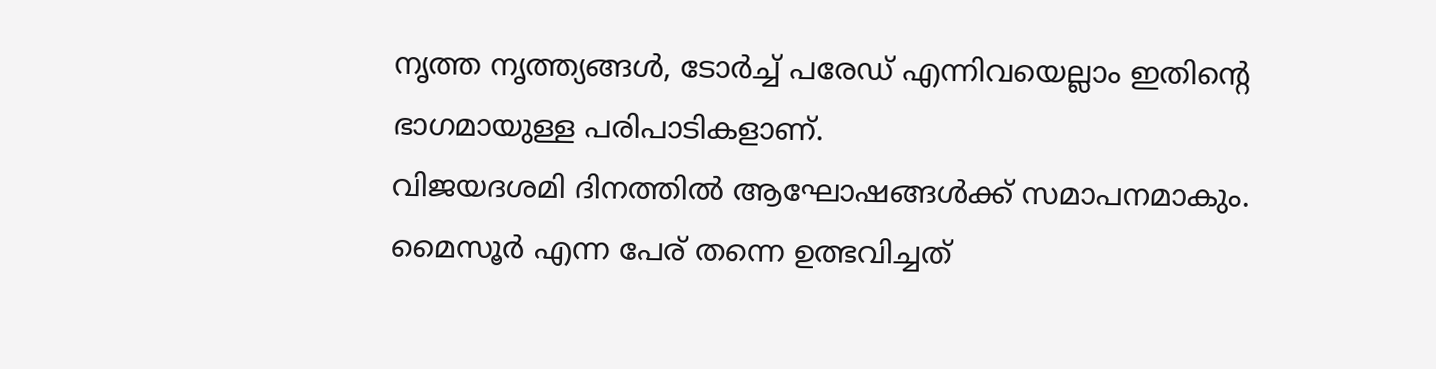നൃത്ത നൃത്ത്യങ്ങൾ, ടോർച്ച് പരേഡ് എന്നിവയെല്ലാം ഇതിന്റെ ഭാഗമായുള്ള പരിപാടികളാണ്.
വിജയദശമി ദിനത്തിൽ ആഘോഷങ്ങൾക്ക് സമാപനമാകും. മൈസൂർ എന്ന പേര് തന്നെ ഉത്ഭവിച്ചത്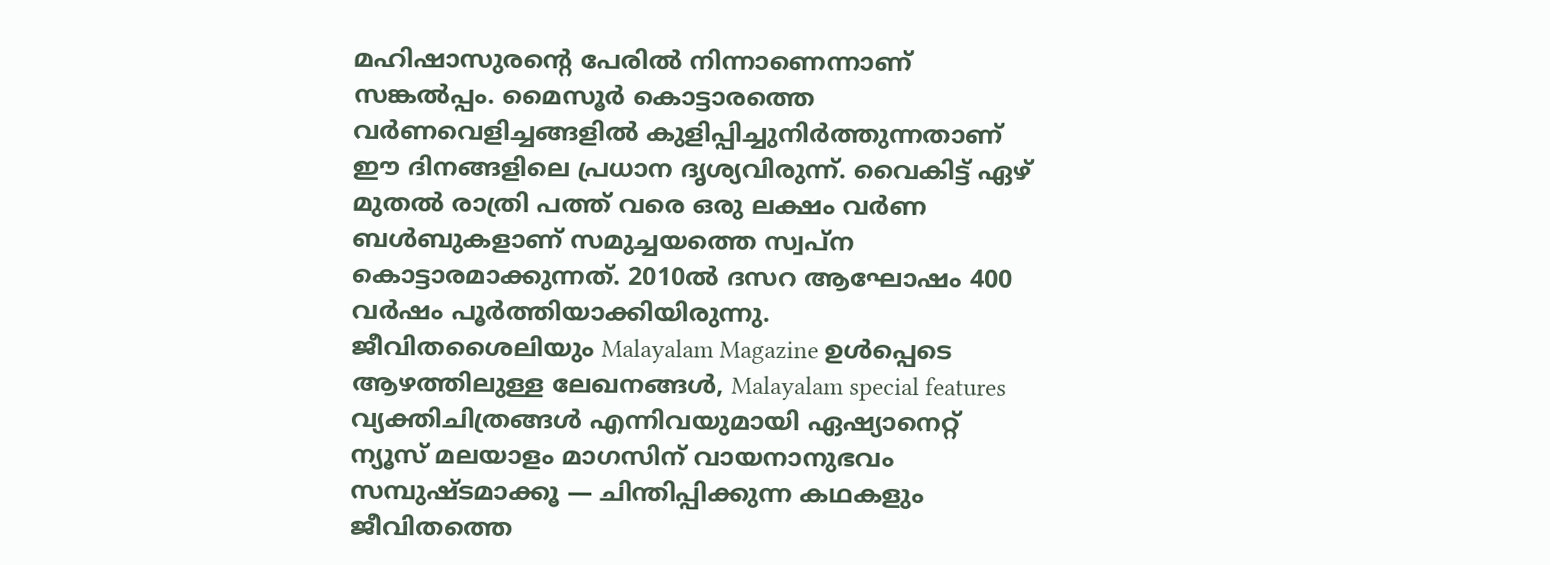മഹിഷാസുരന്റെ പേരിൽ നിന്നാണെന്നാണ് സങ്കൽപ്പം. മൈസൂർ കൊട്ടാരത്തെ വർണവെളിച്ചങ്ങളിൽ കുളിപ്പിച്ചുനിർത്തുന്നതാണ് ഈ ദിനങ്ങളിലെ പ്രധാന ദൃശ്യവിരുന്ന്. വൈകിട്ട് ഏഴ് മുതൽ രാത്രി പത്ത് വരെ ഒരു ലക്ഷം വർണ ബൾബുകളാണ് സമുച്ചയത്തെ സ്വപ്ന കൊട്ടാരമാക്കുന്നത്. 2010ൽ ദസറ ആഘോഷം 400 വർഷം പൂർത്തിയാക്കിയിരുന്നു.
ജീവിതശൈലിയും Malayalam Magazine ഉൾപ്പെടെ ആഴത്തിലുള്ള ലേഖനങ്ങൾ, Malayalam special features വ്യക്തിചിത്രങ്ങൾ എന്നിവയുമായി ഏഷ്യാനെറ്റ് ന്യൂസ് മലയാളം മാഗസിന് വായനാനുഭവം സമ്പുഷ്ടമാക്കൂ — ചിന്തിപ്പിക്കുന്ന കഥകളും ജീവിതത്തെ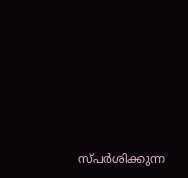സ്പർശിക്കുന്ന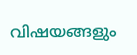വിഷയങ്ങളും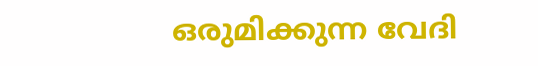ഒരുമിക്കുന്ന വേദി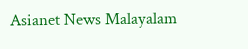Asianet News Malayalam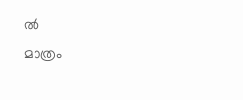ൽ
മാത്രം